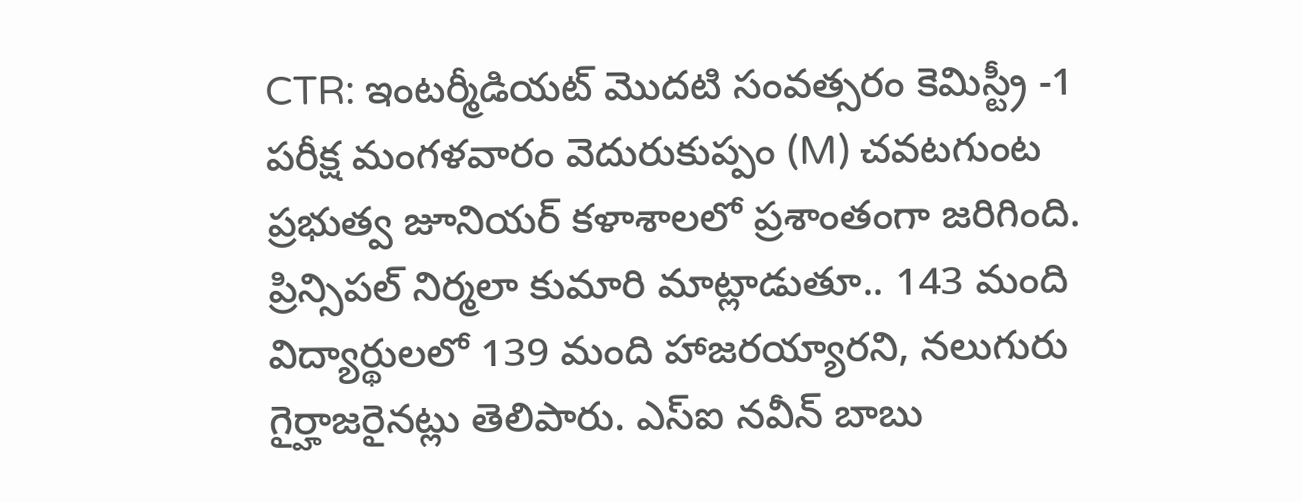CTR: ఇంటర్మీడియట్ మొదటి సంవత్సరం కెమిస్ట్రీ -1 పరీక్ష మంగళవారం వెదురుకుప్పం (M) చవటగుంట ప్రభుత్వ జూనియర్ కళాశాలలో ప్రశాంతంగా జరిగింది. ప్రిన్సిపల్ నిర్మలా కుమారి మాట్లాడుతూ.. 143 మంది విద్యార్థులలో 139 మంది హాజరయ్యారని, నలుగురు గైర్హాజరైనట్లు తెలిపారు. ఎస్ఐ నవీన్ బాబు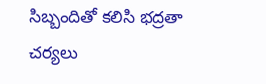సిబ్బందితో కలిసి భద్రతా చర్యలు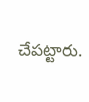చేపట్టారు.